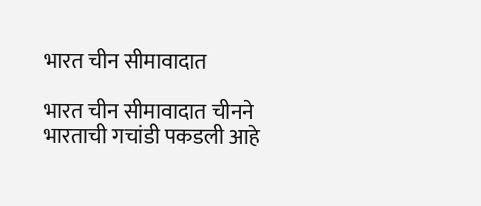भारत चीन सीमावादात

भारत चीन सीमावादात चीनने भारताची गचांडी पकडली आहे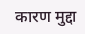कारण मुद्दा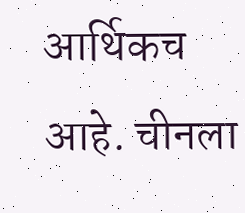आर्थिकच आहे. चीनला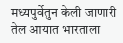मध्यपुर्वेतुन केली जाणारी तेल आयात भारताला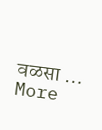वळसा … More